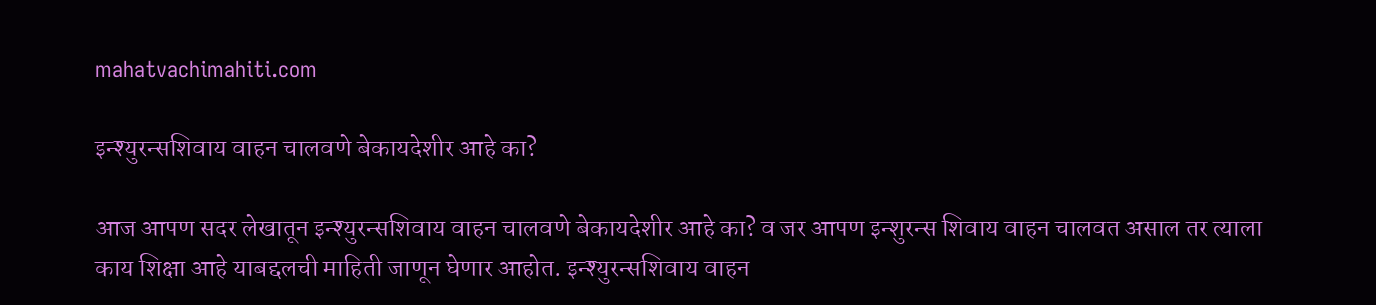mahatvachimahiti.com

इन्श्युरन्सशिवाय वाहन चालवणे बेकायदेशीर आहे का?

आज आपण सदर लेखातून इन्श्युरन्सशिवाय वाहन चालवणे बेकायदेशीर आहे का? व जर आपण इन्शुरन्स शिवाय वाहन चालवत असाल तर त्याला काय शिक्षा आहे याबद्दलची माहिती जाणून घेणार आहोत. इन्श्युरन्सशिवाय वाहन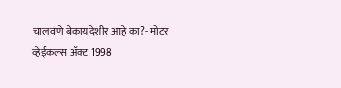चालवणे बेकायदेशीर आहे का?- मोटर व्हेईकल्स अ‍ॅक्ट 1998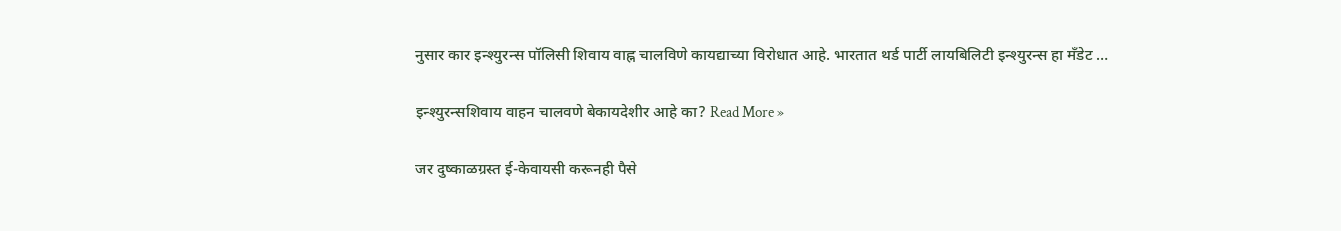नुसार कार इन्श्युरन्स पॉलिसी शिवाय वाह्न चालविणे कायद्याच्या विरोधात आहे. भारतात थर्ड पार्टी लायबिलिटी इन्श्युरन्स हा मॅंडेट …

इन्श्युरन्सशिवाय वाहन चालवणे बेकायदेशीर आहे का? Read More »

जर दुष्काळग्रस्त ई-केवायसी करूनही पैसे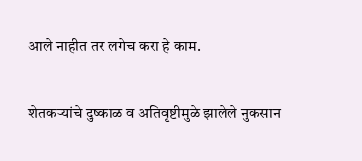आले नाहीत तर लगेच करा हे काम.

शेतकऱ्यांचे दुष्काळ व अतिवृष्टीमुळे झालेले नुकसान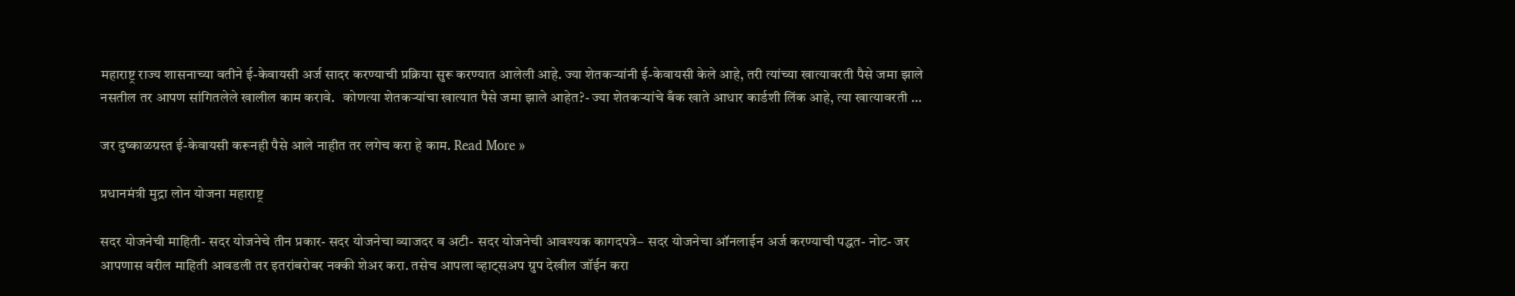महाराष्ट्र राज्य शासनाच्या वतीने ई-केवायसी अर्ज सादर करण्याची प्रक्रिया सुरू करण्यात आलेली आहे. ज्या शेतकऱ्यांनी ई-केवायसी केले आहे, तरी त्यांच्या खात्यावरती पैसे जमा झाले नसतील तर आपण सांगितलेले खालील काम करावे.   कोणत्या शेतकऱ्यांचा खात्यात पैसे जमा झाले आहेत?- ज्या शेतकऱ्यांचे बँक खाते आधार कार्डशी लिंक आहे, त्या खात्यावरती …

जर दुष्काळग्रस्त ई-केवायसी करूनही पैसे आले नाहीत तर लगेच करा हे काम. Read More »

प्रधानमंत्री मुद्रा लोन योजना महाराष्ट्र

सदर योजनेची माहिती- सदर योजनेचे तीन प्रकार- सदर योजनेचा व्याजदर व अटी- सदर योजनेची आवश्यक कागदपत्रे– सदर योजनेचा ऑनलाईन अर्ज करण्याची पद्धत- नोट- जर आपणास वरील माहिती आवडली तर इतरांबरोबर नक्की शेअर करा. तसेच आपला व्हाट्सअप ग्रुप देखील जॉईन करा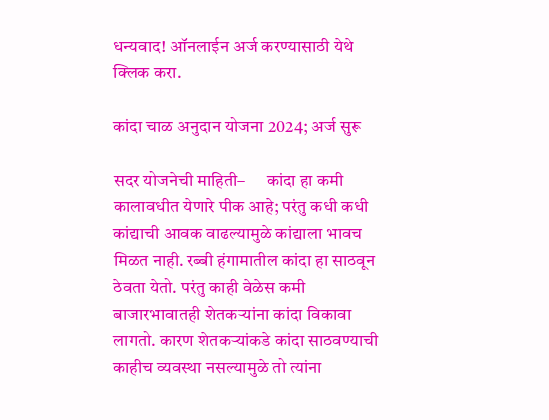धन्यवाद! ऑनलाईन अर्ज करण्यासाठी येथे क्लिक करा.

कांदा चाळ अनुदान योजना 2024; अर्ज सुरू

सदर योजनेची माहिती–      कांदा हा कमी कालावधीत येणारे पीक आहे; परंतु कधी कधी कांद्याची आवक वाढल्यामुळे कांद्याला भावच मिळत नाही. रब्बी हंगामातील कांदा हा साठवून ठेवता येतो. परंतु काही वेळेस कमी बाजारभावातही शेतकऱ्यांना कांदा विकावा लागतो. कारण शेतकऱ्यांकडे कांदा साठवण्याची काहीच व्यवस्था नसल्यामुळे तो त्यांना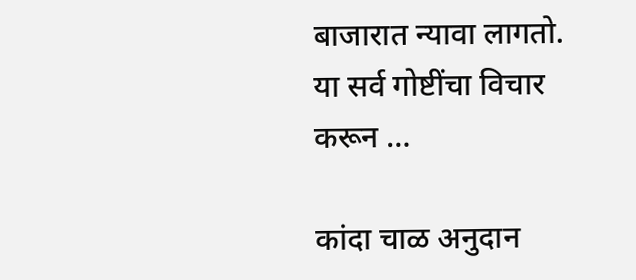बाजारात न्यावा लागतो.     या सर्व गोष्टींचा विचार करून …

कांदा चाळ अनुदान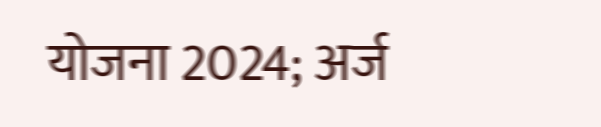योजना 2024; अर्ज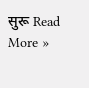सुरू Read More »